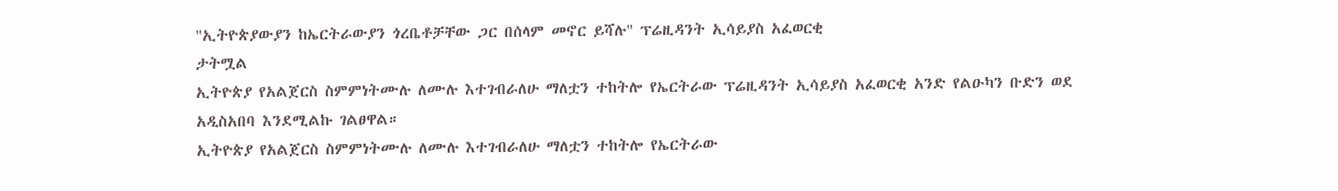"ኢትዮጵያውያን ከኤርትራውያን ጎረቤቶቻቸው ጋር በሰላም መኖር ይሻሉ" ፕሬዚዳንት ኢሳይያስ አፈወርቂ
ታትሟል
ኢትዮጵያ የአልጀርስ ስምምነትሙሉ ለሙሉ እተገብራለሁ ማለቷን ተከትሎ የኤርትራው ፕሬዚዳንት ኢሳይያስ አፈወርቂ አንድ የልዑካን ቡድን ወደ አዲስአበባ እንደሚልኩ ገልፀዋል።
ኢትዮጵያ የአልጀርስ ስምምነትሙሉ ለሙሉ እተገብራለሁ ማለቷን ተከትሎ የኤርትራው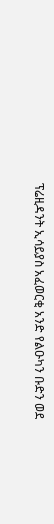ፕሬዚዳንት ኢሳይያስ አፈወርቂ አንድ የልዑካን ቡድን ወደ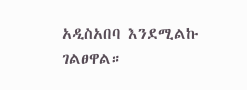አዲስአበባ እንደሚልኩ ገልፀዋል።